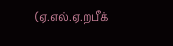(ஏ.எல்.ஏ.றபீக்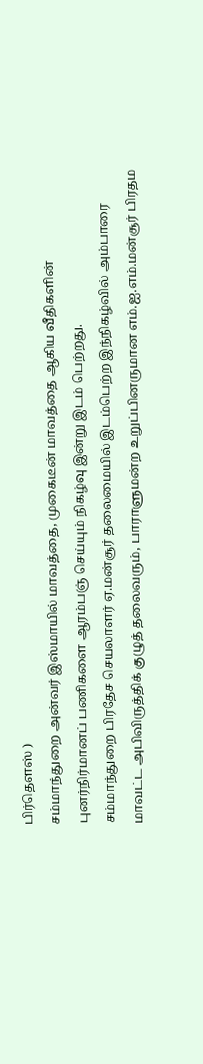பிர்தௌஸ் )
சம்மாந்துறை அன்வர் இஸ்மாயில் மாவத்தை, முகைடீன் மாவத்தை ஆகிய வீதிகளின் புனர்நிர்மானப் பணிகளை ஆரம்பஞ் செய்யும் நிகழ்வு இன்று இடம் பெற்றது.
சம்மாந்துறை பிரதேச செயலாளர் ஏ.மன்சூர் தலைமையில் இடம்பெற்ற இந்நிகழ்வில் அம்பாரை மாவட்ட அபிவிருத்திக் குழுத் தலைவரும், பாராளுமன்ற உறுப்பினருமான எம்.ஐ.எம்.மன்சூர் பிரதம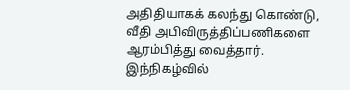அதிதியாகக் கலந்து கொண்டு, வீதி அபிவிருத்திப்பணிகளை ஆரம்பித்து வைத்தார்.
இந்நிகழ்வில்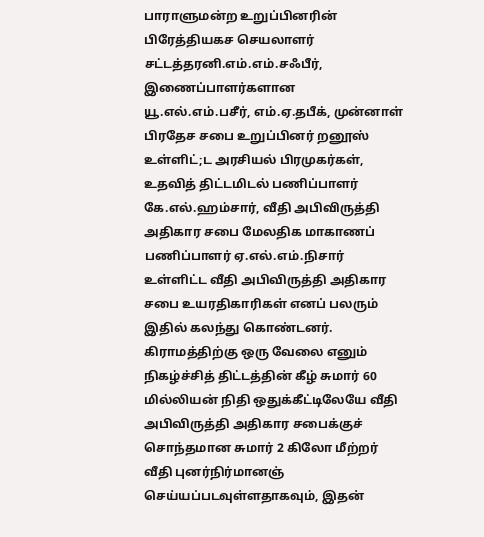பாராளுமன்ற உறுப்பினரின் பிரேத்தியகச செயலாளர் சட்டத்தரனி.எம்.எம்.சஃபீர், இணைப்பாளர்களான யூ.எல்.எம்.பசீர், எம்.ஏ.தபீக், முன்னாள் பிரதேச சபை உறுப்பினர் றனூஸ் உள்ளிட்;ட அரசியல் பிரமுகர்கள், உதவித் திட்டமிடல் பணிப்பாளர் கே.எல்.ஹம்சார், வீதி அபிவிருத்தி அதிகார சபை மேலதிக மாகாணப் பணிப்பாளர் ஏ.எல்.எம்.நிசார் உள்ளிட்ட வீதி அபிவிருத்தி அதிகார சபை உயரதிகாரிகள் எனப் பலரும் இதில் கலந்து கொண்டனர்.
கிராமத்திற்கு ஒரு வேலை எனும் நிகழ்ச்சித் திட்டத்தின் கீழ் சுமார் 60 மில்லியன் நிதி ஒதுக்கீட்டிலேயே வீதி அபிவிருத்தி அதிகார சபைக்குச் சொந்தமான சுமார் 2 கிலோ மீற்றர் வீதி புனர்நிர்மானஞ் செய்யப்படவுள்ளதாகவும், இதன்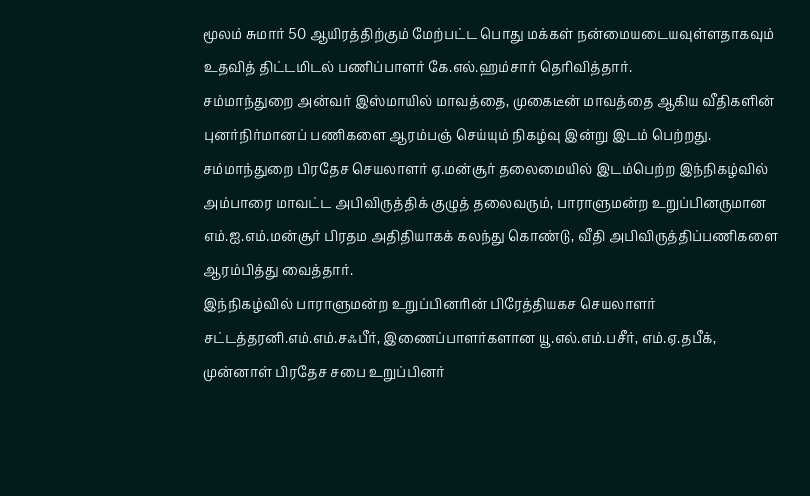மூலம் சுமார் 50 ஆயிரத்திற்கும் மேற்பட்ட பொது மக்கள் நன்மையடையவுள்ளதாகவும் உதவித் திட்டமிடல் பணிப்பாளர் கே.எல்.ஹம்சார் தெரிவித்தார்.
சம்மாந்துறை அன்வர் இஸ்மாயில் மாவத்தை, முகைடீன் மாவத்தை ஆகிய வீதிகளின் புனர்நிர்மானப் பணிகளை ஆரம்பஞ் செய்யும் நிகழ்வு இன்று இடம் பெற்றது.
சம்மாந்துறை பிரதேச செயலாளர் ஏ.மன்சூர் தலைமையில் இடம்பெற்ற இந்நிகழ்வில் அம்பாரை மாவட்ட அபிவிருத்திக் குழுத் தலைவரும், பாராளுமன்ற உறுப்பினருமான எம்.ஐ.எம்.மன்சூர் பிரதம அதிதியாகக் கலந்து கொண்டு, வீதி அபிவிருத்திப்பணிகளை ஆரம்பித்து வைத்தார்.
இந்நிகழ்வில் பாராளுமன்ற உறுப்பினரின் பிரேத்தியகச செயலாளர் சட்டத்தரனி.எம்.எம்.சஃபீர், இணைப்பாளர்களான யூ.எல்.எம்.பசீர், எம்.ஏ.தபீக், முன்னாள் பிரதேச சபை உறுப்பினர்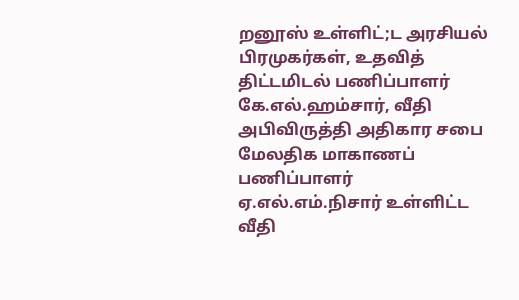றனூஸ் உள்ளிட்;ட அரசியல் பிரமுகர்கள், உதவித் திட்டமிடல் பணிப்பாளர் கே.எல்.ஹம்சார், வீதி அபிவிருத்தி அதிகார சபை மேலதிக மாகாணப் பணிப்பாளர் ஏ.எல்.எம்.நிசார் உள்ளிட்ட வீதி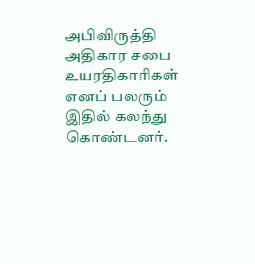அபிவிருத்தி அதிகார சபை உயரதிகாரிகள் எனப் பலரும் இதில் கலந்து கொண்டனர்.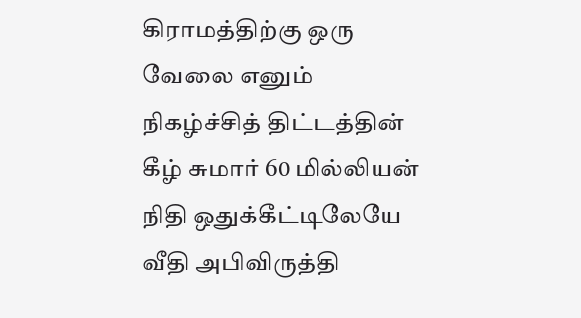கிராமத்திற்கு ஒரு வேலை எனும் நிகழ்ச்சித் திட்டத்தின் கீழ் சுமார் 60 மில்லியன் நிதி ஒதுக்கீட்டிலேயே வீதி அபிவிருத்தி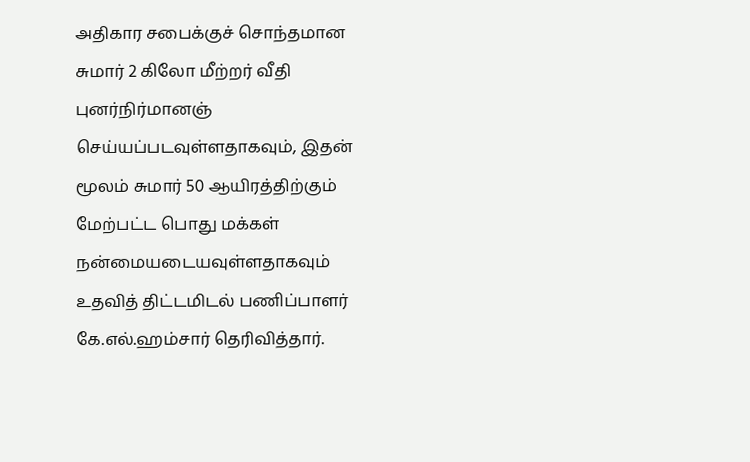அதிகார சபைக்குச் சொந்தமான சுமார் 2 கிலோ மீற்றர் வீதி புனர்நிர்மானஞ் செய்யப்படவுள்ளதாகவும், இதன் மூலம் சுமார் 50 ஆயிரத்திற்கும் மேற்பட்ட பொது மக்கள் நன்மையடையவுள்ளதாகவும் உதவித் திட்டமிடல் பணிப்பாளர் கே.எல்.ஹம்சார் தெரிவித்தார்.